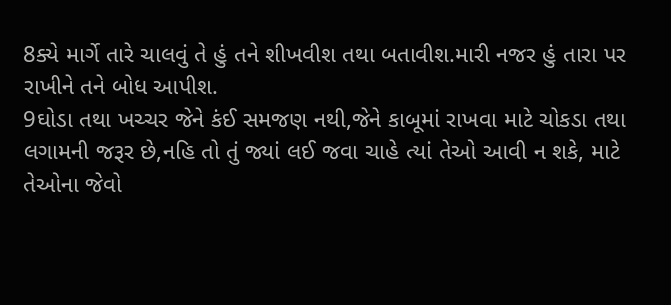8ક્યે માર્ગે તારે ચાલવું તે હું તને શીખવીશ તથા બતાવીશ.મારી નજર હું તારા પર રાખીને તને બોધ આપીશ.
9ઘોડા તથા ખચ્ચર જેને કંઈ સમજણ નથી,જેને કાબૂમાં રાખવા માટે ચોકડા તથા લગામની જરૂર છે,નહિ તો તું જ્યાં લઈ જવા ચાહે ત્યાં તેઓ આવી ન શકે, માટે તેઓના જેવો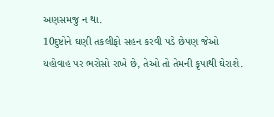અણસમજુ ન થા.
10દુષ્ટોને ઘણી તકલીફો સહન કરવી પડે છેપણ જેઓ યહોવાહ પર ભરોસો રાખે છે, તેઓ તો તેમની કૃપાથી ઘેરાશે.